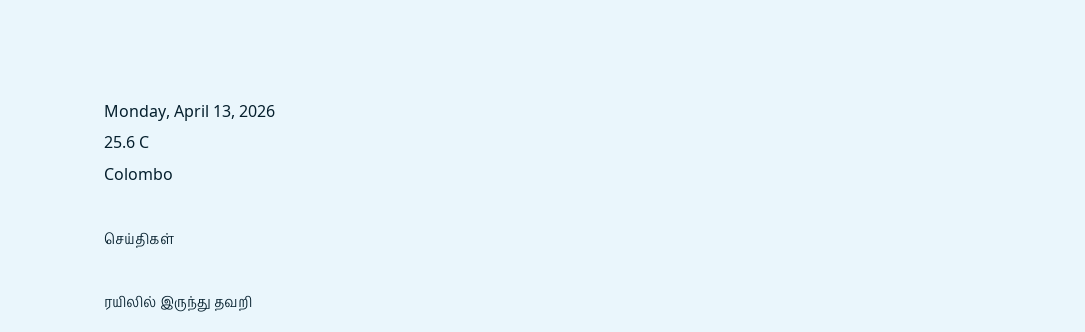Monday, April 13, 2026
25.6 C
Colombo

செய்திகள்

ரயிலில் இருந்து தவறி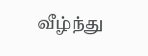வீழ்ந்து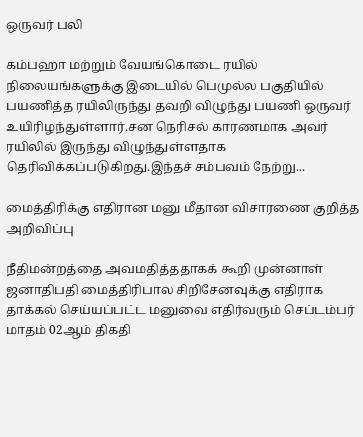ஒருவர் பலி

கம்பஹா மற்றும் வேயங்கொடை ரயில் நிலையங்களுக்கு இடையில் பெமுல்ல பகுதியில் பயணித்த ரயிலிருந்து தவறி விழுந்து பயணி ஒருவர் உயிரிழந்துள்ளார்.சன நெரிசல் காரணமாக அவர் ரயிலில் இருந்து விழுந்துள்ளதாக தெரிவிக்கப்படுகிறது.இந்தச் சம்பவம் நேற்று...

மைத்திரிக்கு எதிரான மனு மீதான விசாரணை குறித்த அறிவிப்பு

நீதிமன்றத்தை அவமதித்ததாகக் கூறி முன்னாள் ஜனாதிபதி மைத்திரிபால சிறிசேனவுக்கு எதிராக தாக்கல் செய்யப்பட்ட மனுவை எதிர்வரும் செப்டம்பர் மாதம் 02ஆம் திகதி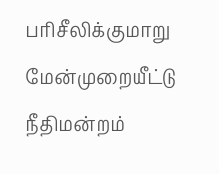பரிசீலிக்குமாறு மேன்முறையீட்டு நீதிமன்றம்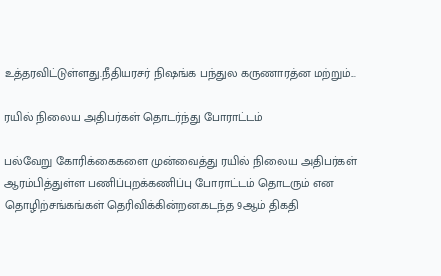உத்தரவிட்டுள்ளது.நீதியரசர் நிஷங்க பந்துல கருணாரத்ன மற்றும்...

ரயில் நிலைய அதிபர்கள் தொடர்ந்து போராட்டம்

பல்வேறு கோரிக்கைகளை முன்வைத்து ரயில் நிலைய அதிபர்கள் ஆரம்பித்துள்ள பணிப்புறக்கணிப்பு போராட்டம் தொடரும் என தொழிற்சங்கங்கள் தெரிவிக்கின்றன.கடந்த 9ஆம் திகதி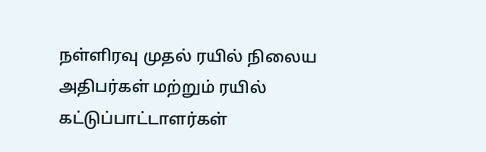நள்ளிரவு முதல் ரயில் நிலைய அதிபர்கள் மற்றும் ரயில் கட்டுப்பாட்டாளர்கள்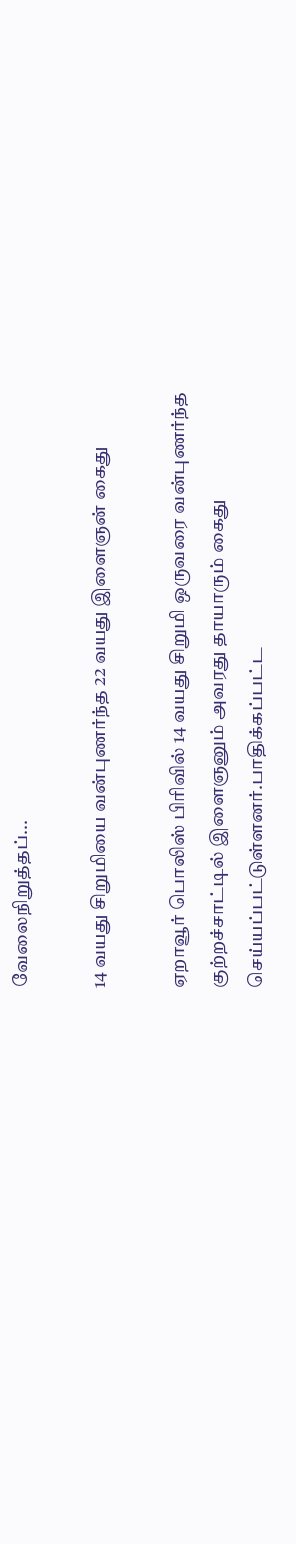வேலைநிறுத்தப்...

14 வயது சிறுமியை வன்புணர்ந்த 22 வயது இளைஞன் கைது

ஏறாவூர் பொலிஸ் பிரிவில் 14 வயது சிறுமி ஒருவரை வன்புணர்ந்த குற்றச்சாட்டில் இளைஞனும் அவரது தாயாரும் கைது செய்யப்பட்டுள்ளனர்.பாதிக்கப்பட்ட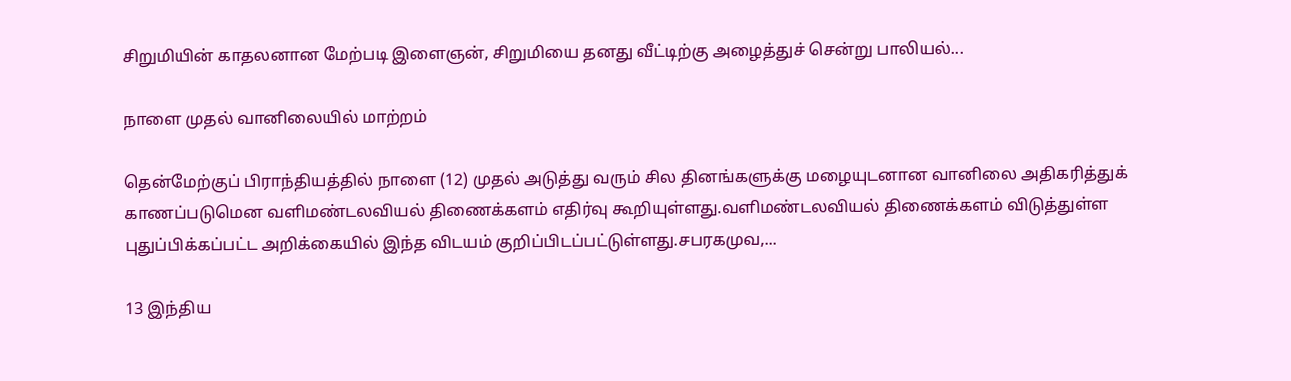சிறுமியின் காதலனான மேற்படி இளைஞன், சிறுமியை தனது வீட்டிற்கு அழைத்துச் சென்று பாலியல்...

நாளை முதல் வானிலையில் மாற்றம்

தென்மேற்குப் பிராந்தியத்தில் நாளை (12) முதல் அடுத்து வரும் சில தினங்களுக்கு மழையுடனான வானிலை அதிகரித்துக் காணப்படுமென வளிமண்டலவியல் திணைக்களம் எதிர்வு கூறியுள்ளது.வளிமண்டலவியல் திணைக்களம் விடுத்துள்ள புதுப்பிக்கப்பட்ட அறிக்கையில் இந்த விடயம் குறிப்பிடப்பட்டுள்ளது.சபரகமுவ,...

13 இந்திய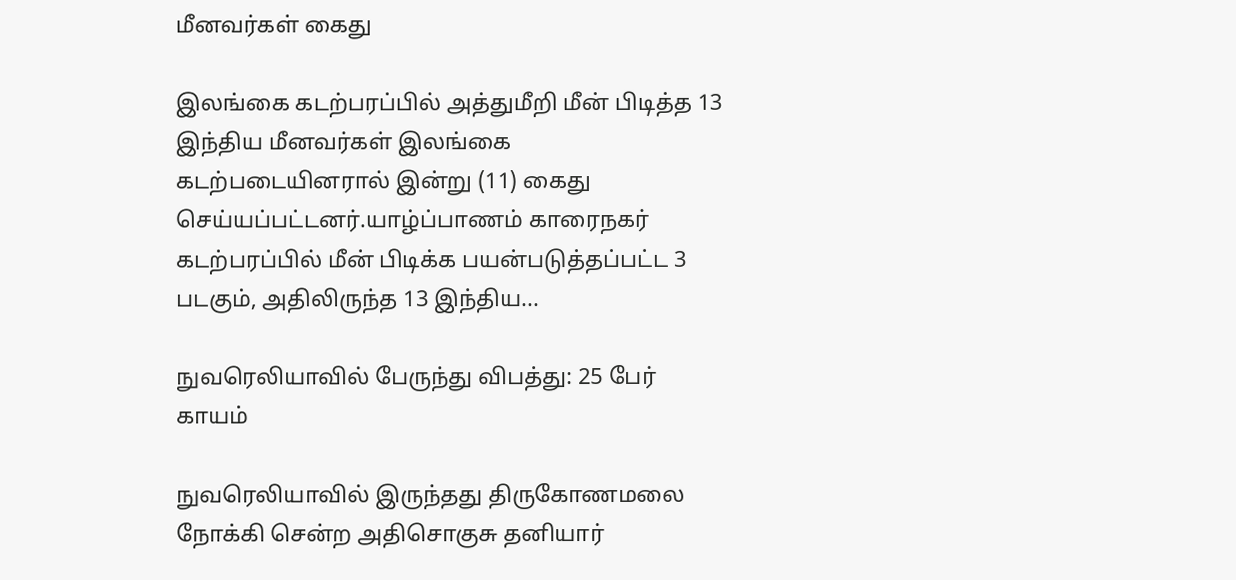மீனவர்கள் கைது

இலங்கை கடற்பரப்பில் அத்துமீறி மீன் பிடித்த 13 இந்திய மீனவர்கள் இலங்கை கடற்படையினரால் இன்று (11) கைது செய்யப்பட்டனர்.யாழ்ப்பாணம் காரைநகர் கடற்பரப்பில் மீன் பிடிக்க பயன்படுத்தப்பட்ட 3 படகும், அதிலிருந்த 13 இந்திய...

நுவரெலியாவில் பேருந்து விபத்து: 25 பேர் காயம்

நுவரெலியாவில் இருந்தது திருகோணமலை நோக்கி சென்ற அதிசொகுசு தனியார்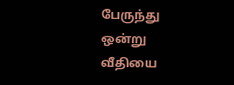பேருந்து ஒன்று வீதியை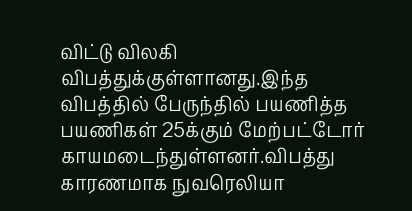விட்டு விலகி விபத்துக்குள்ளானது.இந்த விபத்தில் பேருந்தில் பயணித்த பயணிகள் 25க்கும் மேற்பட்டோர் காயமடைந்துள்ளனர்.விபத்து காரணமாக நுவரெலியா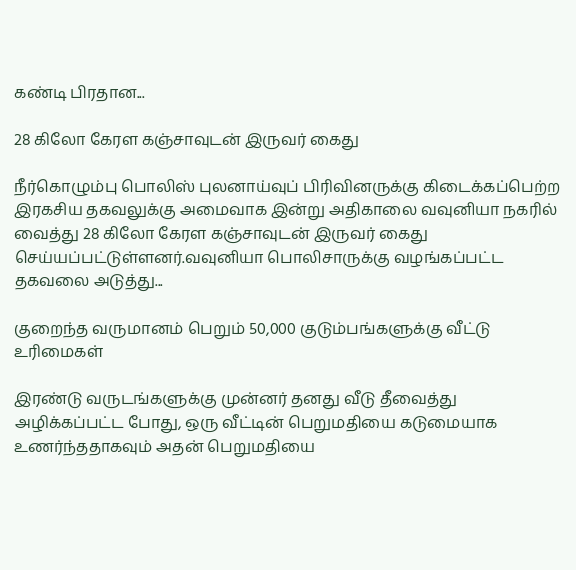கண்டி பிரதான...

28 கிலோ கேரள கஞ்சாவுடன் இருவர் கைது

நீர்கொழும்பு பொலிஸ் புலனாய்வுப் பிரிவினருக்கு கிடைக்கப்பெற்ற இரகசிய தகவலுக்கு அமைவாக இன்று அதிகாலை வவுனியா நகரில் வைத்து 28 கிலோ கேரள கஞ்சாவுடன் இருவர் கைது செய்யப்பட்டுள்ளனர்.வவுனியா பொலிசாருக்கு வழங்கப்பட்ட தகவலை அடுத்து...

குறைந்த வருமானம் பெறும் 50,000 குடும்பங்களுக்கு வீட்டு உரிமைகள்

இரண்டு வருடங்களுக்கு முன்னர் தனது வீடு தீவைத்து அழிக்கப்பட்ட போது, ஒரு வீட்டின் பெறுமதியை கடுமையாக உணர்ந்ததாகவும் அதன் பெறுமதியை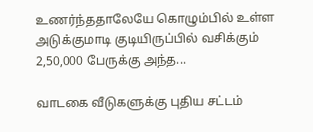உணர்ந்ததாலேயே கொழும்பில் உள்ள அடுக்குமாடி குடியிருப்பில் வசிக்கும் 2,50,000 பேருக்கு அந்த...

வாடகை வீடுகளுக்கு புதிய சட்டம்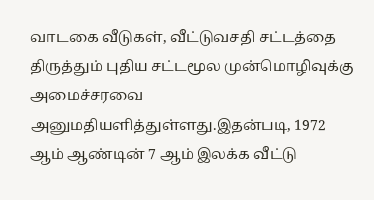வாடகை வீடுகள், வீட்டுவசதி சட்டத்தை திருத்தும் புதிய சட்டமூல முன்மொழிவுக்கு அமைச்சரவை அனுமதியளித்துள்ளது.இதன்படி, 1972 ஆம் ஆண்டின் 7 ஆம் இலக்க வீட்டு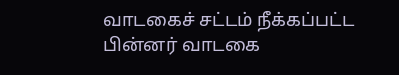வாடகைச் சட்டம் நீக்கப்பட்ட பின்னர் வாடகை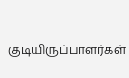குடியிருப்பாளர்கள்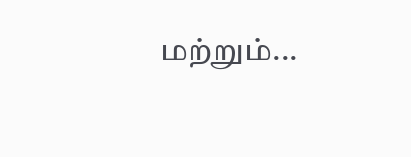மற்றும்...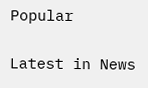Popular

Latest in News